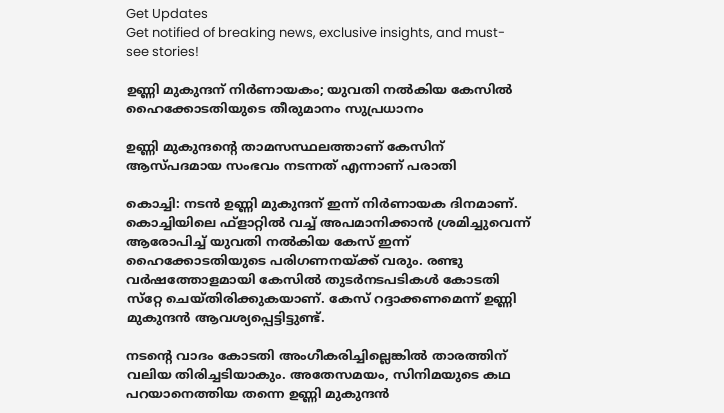Get Updates
Get notified of breaking news, exclusive insights, and must-see stories!

ഉണ്ണി മുകുന്ദന് നിര്‍ണായകം; യുവതി നല്‍കിയ കേസില്‍ ഹൈക്കോടതിയുടെ തീരുമാനം സുപ്രധാനം

ഉണ്ണി മുകുന്ദന്റെ താമസസ്ഥലത്താണ് കേസിന് ആസ്പദമായ സംഭവം നടന്നത് എന്നാണ് പരാതി

കൊച്ചി: നടന്‍ ഉണ്ണി മുകുന്ദന് ഇന്ന് നിര്‍ണായക ദിനമാണ്. കൊച്ചിയിലെ ഫ്‌ളാറ്റില്‍ വച്ച് അപമാനിക്കാന്‍ ശ്രമിച്ചുവെന്ന് ആരോപിച്ച് യുവതി നല്‍കിയ കേസ് ഇന്ന് ഹൈക്കോടതിയുടെ പരിഗണനയ്ക്ക് വരും. രണ്ടു വര്‍ഷത്തോളമായി കേസില്‍ തുടര്‍നടപടികള്‍ കോടതി സ്‌റ്റേ ചെയ്തിരിക്കുകയാണ്. കേസ് റദ്ദാക്കണമെന്ന് ഉണ്ണി മുകുന്ദന്‍ ആവശ്യപ്പെട്ടിട്ടുണ്ട്.

നടന്റെ വാദം കോടതി അംഗീകരിച്ചില്ലെങ്കില്‍ താരത്തിന് വലിയ തിരിച്ചടിയാകും. അതേസമയം, സിനിമയുടെ കഥ പറയാനെത്തിയ തന്നെ ഉണ്ണി മുകുന്ദന്‍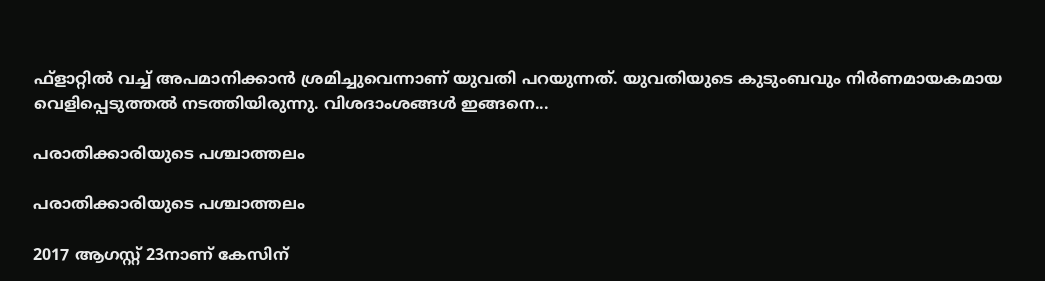ഫ്‌ളാറ്റില്‍ വച്ച് അപമാനിക്കാന്‍ ശ്രമിച്ചുവെന്നാണ് യുവതി പറയുന്നത്. യുവതിയുടെ കുടുംബവും നിര്‍ണമായകമായ വെളിപ്പെടുത്തല്‍ നടത്തിയിരുന്നു. വിശദാംശങ്ങള്‍ ഇങ്ങനെ...

പരാതിക്കാരിയുടെ പശ്ചാത്തലം

പരാതിക്കാരിയുടെ പശ്ചാത്തലം

2017 ആഗസ്റ്റ് 23നാണ് കേസിന്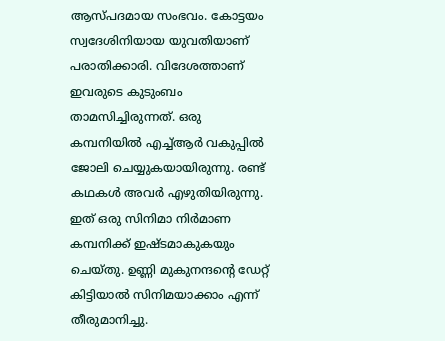ആസ്പദമായ സംഭവം. കോട്ടയം സ്വദേശിനിയായ യുവതിയാണ് പരാതിക്കാരി. വിദേശത്താണ് ഇവരുടെ കുടുംബം താമസിച്ചിരുന്നത്. ഒരു കമ്പനിയില്‍ എച്ച്ആര്‍ വകുപ്പില്‍ ജോലി ചെയ്യുകയായിരുന്നു. രണ്ട് കഥകള്‍ അവര്‍ എഴുതിയിരുന്നു. ഇത് ഒരു സിനിമാ നിര്‍മാണ കമ്പനിക്ക് ഇഷ്ടമാകുകയും ചെയ്തു. ഉണ്ണി മുകുനന്ദന്റെ ഡേറ്റ് കിട്ടിയാല്‍ സിനിമയാക്കാം എന്ന് തീരുമാനിച്ചു.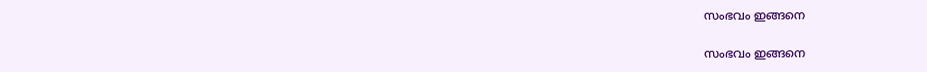സംഭവം ഇങ്ങനെ

സംഭവം ഇങ്ങനെ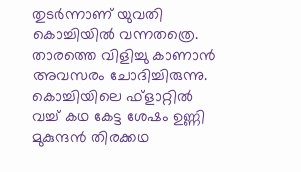തുടര്‍ന്നാണ് യുവതി കൊച്ചിയില്‍ വന്നതത്രെ. താരത്തെ വിളിച്ചു കാണാന്‍ അവസരം ചോദിച്ചിരുന്നു. കൊച്ചിയിലെ ഫ്‌ളാറ്റില്‍ വച്ച് കഥ കേട്ട ശേഷം ഉണ്ണി മുകുന്ദന്‍ തിരക്കഥ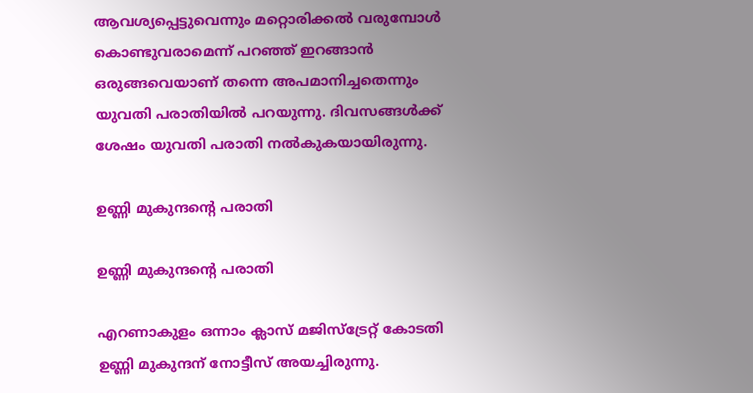ആവശ്യപ്പെട്ടുവെന്നും മറ്റൊരിക്കല്‍ വരുമ്പോള്‍ കൊണ്ടുവരാമെന്ന് പറഞ്ഞ് ഇറങ്ങാന്‍ ഒരുങ്ങവെയാണ് തന്നെ അപമാനിച്ചതെന്നും യുവതി പരാതിയില്‍ പറയുന്നു. ദിവസങ്ങള്‍ക്ക് ശേഷം യുവതി പരാതി നല്‍കുകയായിരുന്നു.

ഉണ്ണി മുകുന്ദന്റെ പരാതി

ഉണ്ണി മുകുന്ദന്റെ പരാതി

എറണാകുളം ഒന്നാം ക്ലാസ് മജിസ്‌ട്രേറ്റ് കോടതി ഉണ്ണി മുകുന്ദന് നോട്ടീസ് അയച്ചിരുന്നു.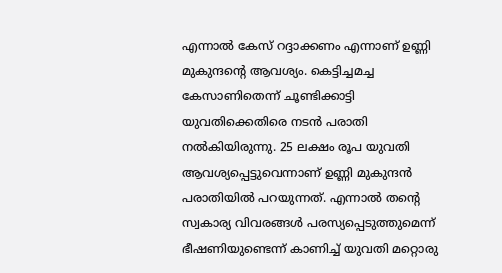എന്നാല്‍ കേസ് റദ്ദാക്കണം എന്നാണ് ഉണ്ണി മുകുന്ദന്റെ ആവശ്യം. കെട്ടിച്ചമച്ച കേസാണിതെന്ന് ചൂണ്ടിക്കാട്ടി യുവതിക്കെതിരെ നടന്‍ പരാതി നല്‍കിയിരുന്നു. 25 ലക്ഷം രൂപ യുവതി ആവശ്യപ്പെട്ടുവെന്നാണ് ഉണ്ണി മുകുന്ദന്‍ പരാതിയില്‍ പറയുന്നത്. എന്നാല്‍ തന്റെ സ്വകാര്യ വിവരങ്ങള്‍ പരസ്യപ്പെടുത്തുമെന്ന് ഭീഷണിയുണ്ടെന്ന് കാണിച്ച് യുവതി മറ്റൊരു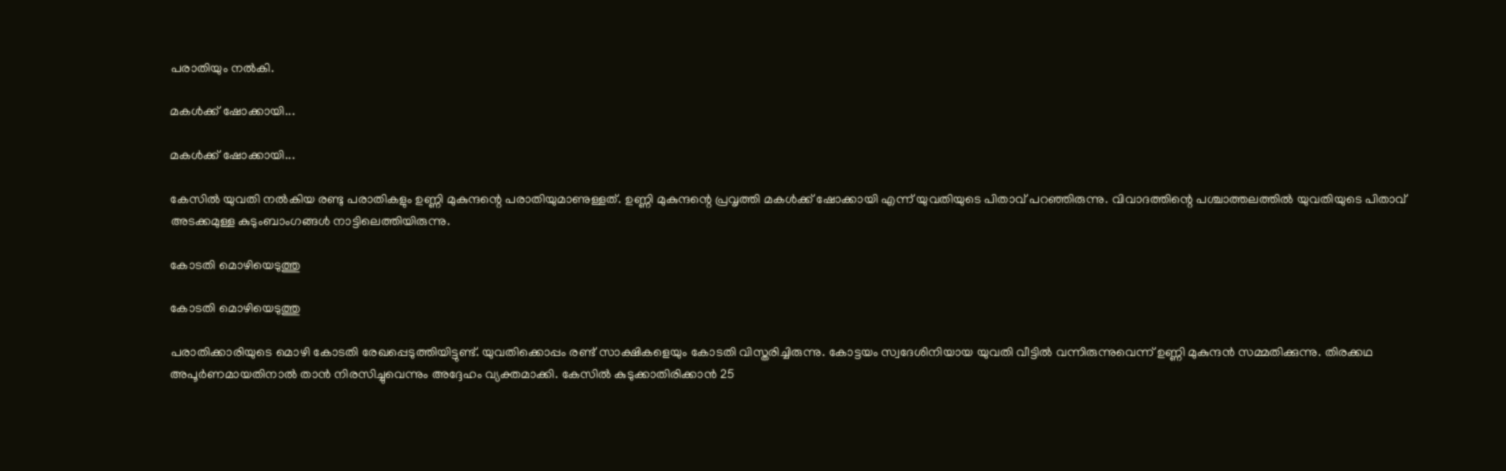പരാതിയും നല്‍കി.

മകള്‍ക്ക് ഷോക്കായി...

മകള്‍ക്ക് ഷോക്കായി...

കേസില്‍ യുവതി നല്‍കിയ രണ്ടു പരാതികളും ഉണ്ണി മുകുന്ദന്റെ പരാതിയുമാണുള്ളത്. ഉണ്ണി മുകുന്ദന്റെ പ്രവൃത്തി മകള്‍ക്ക് ഷോക്കായി എന്ന് യുവതിയുടെ പിതാവ് പറഞ്ഞിരുന്നു. വിവാദത്തിന്റെ പശ്ചാത്തലത്തില്‍ യുവതിയുടെ പിതാവ് അടക്കമുള്ള കുടുംബാംഗങ്ങള്‍ നാട്ടിലെത്തിയിരുന്നു.

കോടതി മൊഴിയെടുത്തു

കോടതി മൊഴിയെടുത്തു

പരാതിക്കാരിയുടെ മൊഴി കോടതി രേഖപ്പെടുത്തിയിട്ടുണ്ട്. യുവതിക്കൊപ്പം രണ്ട് സാക്ഷികളെയും കോടതി വിസ്തരിച്ചിരുന്നു. കോട്ടയം സ്വദേശിനിയായ യുവതി വീട്ടില്‍ വന്നിരുന്നുവെന്ന് ഉണ്ണി മുകുന്ദന്‍ സമ്മതിക്കുന്നു. തിരക്കഥ അപൂര്‍ണമായതിനാല്‍ താന്‍ നിരസിച്ചുവെന്നും അദ്ദേഹം വ്യക്തമാക്കി. കേസില്‍ കുടുക്കാതിരിക്കാന്‍ 25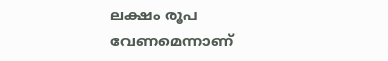ലക്ഷം രൂപ വേണമെന്നാണ്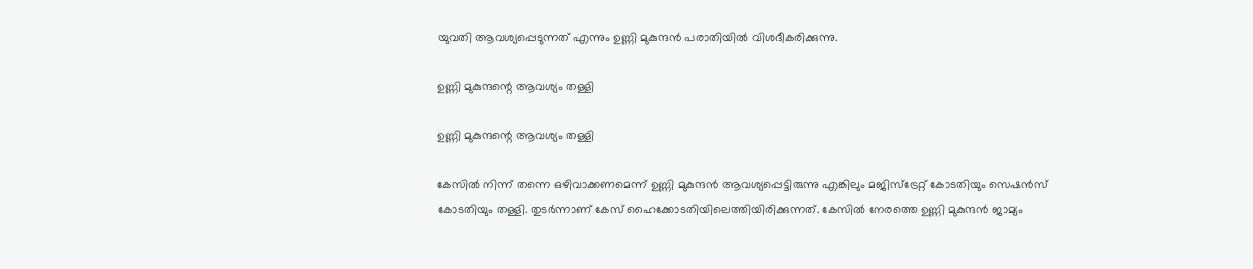യുവതി ആവശ്യപ്പെടുന്നത് എന്നും ഉണ്ണി മുകുന്ദന്‍ പരാതിയില്‍ വിശദീകരിക്കുന്നു.

ഉണ്ണി മുകുന്ദന്റെ ആവശ്യം തള്ളി

ഉണ്ണി മുകുന്ദന്റെ ആവശ്യം തള്ളി

കേസില്‍ നിന്ന് തന്നെ ഒഴിവാക്കണമെന്ന് ഉണ്ണി മുകുന്ദന്‍ ആവശ്യപ്പെട്ടിരുന്നു എങ്കിലും മജിസ്‌ട്രേറ്റ് കോടതിയും സെഷന്‍സ് കോടതിയും തള്ളി. തുടര്‍ന്നാണ് കേസ് ഹൈക്കോടതിയിലെത്തിയിരിക്കുന്നത്. കേസില്‍ നേരത്തെ ഉണ്ണി മുകുന്ദന്‍ ജാമ്യം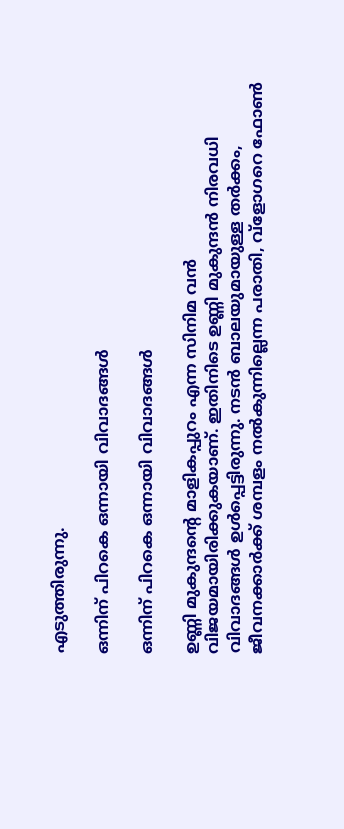എടുത്തിരുന്നു.

ഒന്നിന് പിറകെ ഒന്നായി വിവാദങ്ങള്‍

ഒന്നിന് പിറകെ ഒന്നായി വിവാദങ്ങള്‍

ഉണ്ണി മുകുന്ദന്റെ മാളികപ്പുറം എന്ന സിനിമ വന്‍ വിജയമായിരിക്കുകയാണ്. ഇതിനിടെ ഉണ്ണി മുകുന്ദന്‍ നിരവധി വിവാദങ്ങള്‍ ഉള്‍പ്പെട്ടിരുന്നു. നടന്‍ ബാലയുമായുള്ള തര്‍ക്കം, ജീവനക്കാര്‍ക്ക് ശമ്പളം നല്‍കുന്നില്ലെന്ന പരാതി, വ്‌ളോഗറെ ഫോണ്‍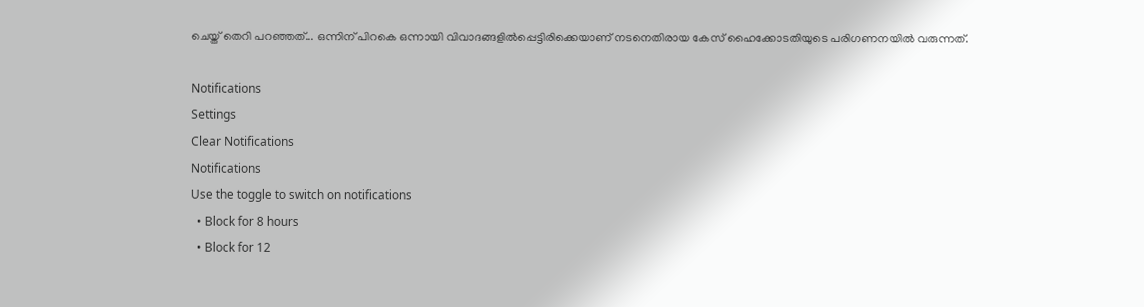ചെയ്ത് തെറി പറഞ്ഞത്... ഒന്നിന് പിറകെ ഒന്നായി വിവാദങ്ങളില്‍പ്പെട്ടിരിക്കെയാണ് നടനെതിരായ കേസ് ഹൈക്കോടതിയുടെ പരിഗണനയില്‍ വരുന്നത്.

Notifications
Settings
Clear Notifications
Notifications
Use the toggle to switch on notifications
  • Block for 8 hours
  • Block for 12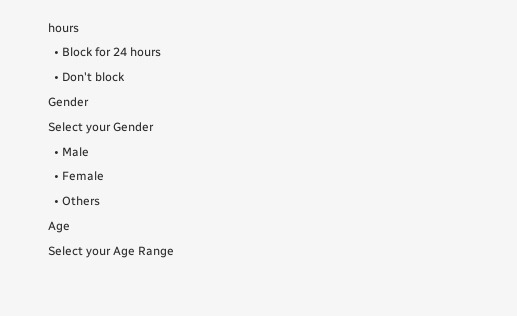hours
  • Block for 24 hours
  • Don't block
Gender
Select your Gender
  • Male
  • Female
  • Others
Age
Select your Age Range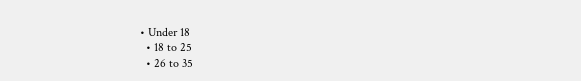• Under 18
  • 18 to 25
  • 26 to 35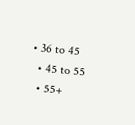• 36 to 45
  • 45 to 55
  • 55+